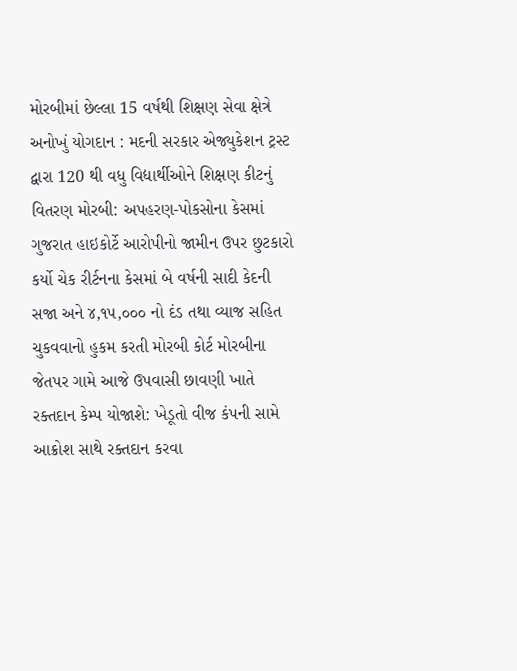મોરબીમાં છેલ્લા 15 વર્ષથી શિક્ષણ સેવા ક્ષેત્રે અનોખું યોગદાન : મદની સરકાર એજ્યુકેશન ટ્રસ્ટ દ્વારા 120 થી વધુ વિદ્યાર્થીઓને શિક્ષણ કીટનું વિતરણ મોરબી: અપહરણ-પોકસોના કેસમાં ગુજરાત હાઇકોર્ટે આરોપીનો જામીન ઉપર છુટકારો કર્યો ચેક રીર્ટનના કેસમાં બે વર્ષની સાદી કેદની સજા અને ૪,૧૫,૦૦૦ નો દંડ તથા વ્યાજ સહિત ચુકવવાનો હુકમ કરતી મોરબી કોર્ટ મોરબીના જેતપર ગામે આજે ઉપવાસી છાવણી ખાતે રક્તદાન કેમ્પ યોજાશે: ખેડૂતો વીજ કંપની સામે આક્રોશ સાથે રક્તદાન કરવા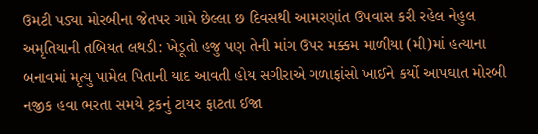ઉમટી પડ્યા મોરબીના જેતપર ગામે છેલ્લા છ દિવસથી આમરણાંત ઉપવાસ કરી રહેલ નેહુલ અમૃતિયાની તબિયત લથડી: ખેડૂતો હજુ પણ તેની માંગ ઉપર મક્કમ માળીયા (મી)માં હત્યાના બનાવમાં મૃત્યુ પામેલ પિતાની યાદ આવતી હોય સગીરાએ ગળાફાંસો ખાઈને કર્યો આપઘાત મોરબી નજીક હવા ભરતા સમયે ટ્રકનું ટાયર ફાટતા ઈજા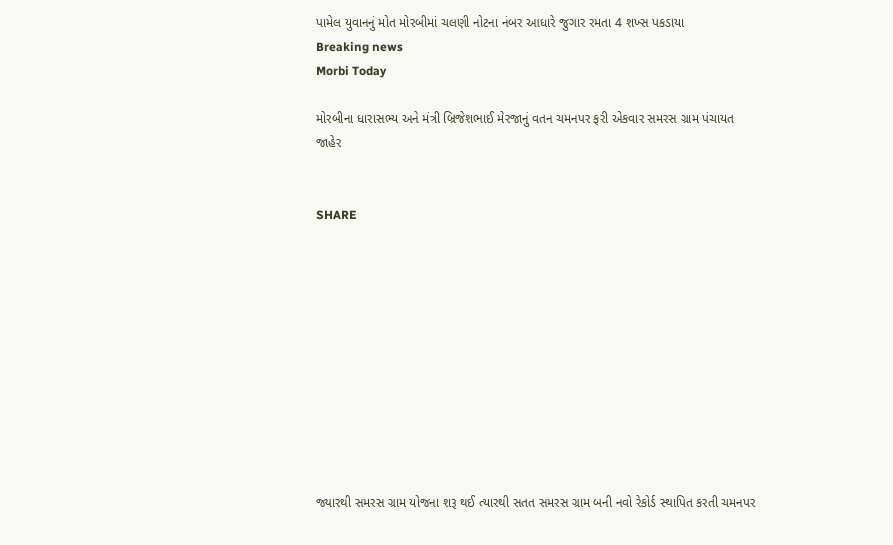પામેલ યુવાનનું મોત મોરબીમાં ચલણી નોટના નંબર આધારે જુગાર રમતા 4 શખ્સ પકડાયા
Breaking news
Morbi Today

મોરબીના ધારાસભ્ય અને મંત્રી બ્રિજેશભાઈ મેરજાનું વતન ચમનપર ફરી એકવાર સમરસ ગ્રામ પંચાયત જાહેર


SHARE











જ્યારથી સમરસ ગ્રામ યોજના શરૂ થઈ ત્યારથી સતત સમરસ ગ્રામ બની નવો રેકોર્ડ સ્થાપિત કરતી ચમનપર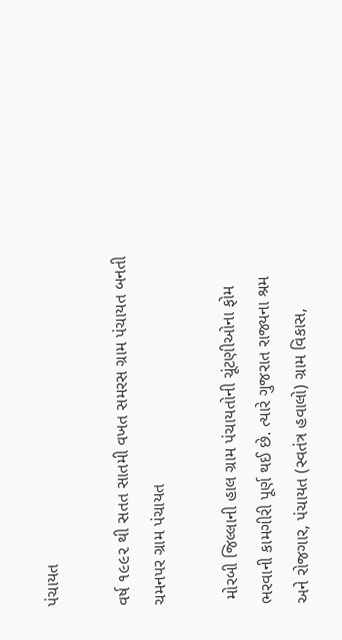પંચાયત

વર્ષ ૧૯૯૨ થી સતત સાતમી વખત સમરસ ગ્રામ પંચાયત બનતી ચમનપર ગ્રામ પંચાયત

 મોરબી જિલ્લાની હાલ ગ્રામ પંચાયતોની ચૂંટણીઓના ફોમ ભરવાની કામગીરી પૂર્ણ થઈ છે. ત્યારે ગુજરાત રાજ્યના શ્રમ અને રોજગાર, પંચાયત (સ્વતંત્ર હવાલો) ગ્રામ વિકાસ,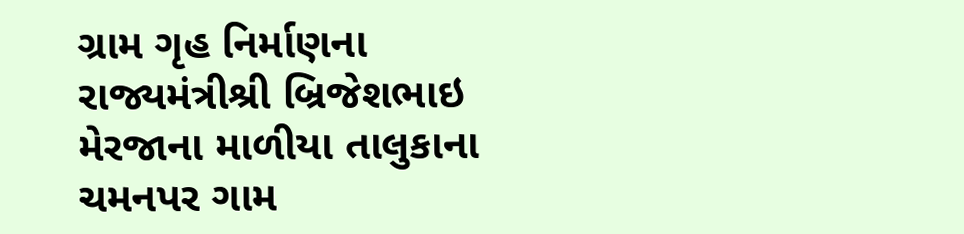ગ્રામ ગૃહ નિર્માણના રાજ્યમંત્રીશ્રી બ્રિજેશભાઇ મેરજાના માળીયા તાલુકાના ચમનપર ગામ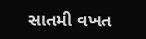સાતમી વખત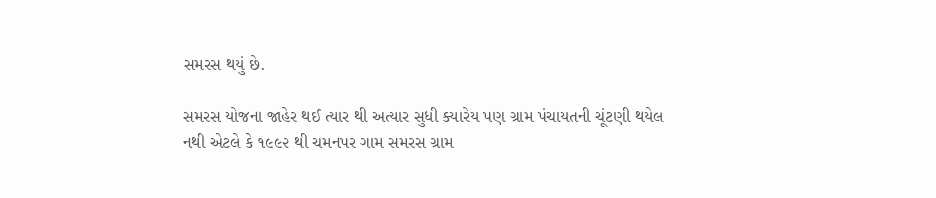સમરસ થયું છે.

સમરસ યોજના જાહેર થઈ ત્યાર થી અત્યાર સુધી ક્યારેય પણ ગ્રામ પંચાયતની ચૂંટણી થયેલ નથી એટલે કે ૧૯૯૨ થી ચમનપર ગામ સમરસ ગ્રામ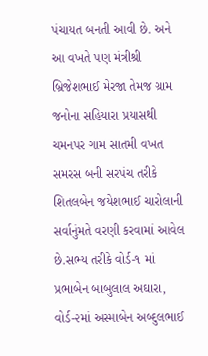પંચાયત બનતી આવી છે. અને આ વખતે પણ મંત્રીશ્રી બ્રિજેશભાઈ મેરજા તેમજ ગ્રામ જનોના સહિયારા પ્રયાસથી ચમનપર ગામ સાતમી વખત સમરસ બની સરપંચ તરીકે શિતલબેન જયેશભાઈ ચારોલાની સર્વાનુંમતે વરણી કરવામાં આવેલ છે.સભ્ય તરીકે વોર્ડ-૧ માં પ્રભાબેન બાબુલાલ અઘારા, વોર્ડ-૨માં અસ્માબેન અબ્દુલભાઈ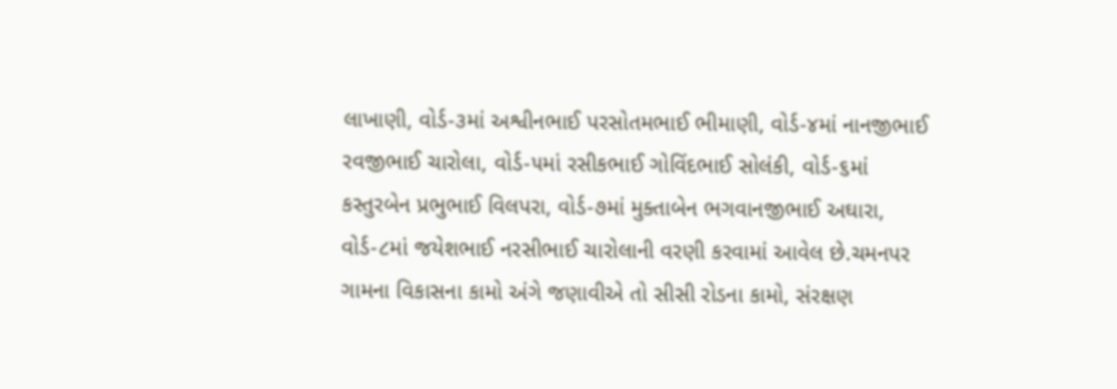લાખાણી, વોર્ડ-૩માં અશ્વીનભાઈ પરસોતમભાઈ ભીમાણી, વોર્ડ-૪માં નાનજીભાઈ રવજીભાઈ ચારોલા, વોર્ડ-૫માં રસીકભાઈ ગોવિંદભાઈ સોલંકી, વોર્ડ-૬માં કસ્તુરબેન પ્રભુભાઈ વિલપરા, વોર્ડ-૭માં મુક્તાબેન ભગવાનજીભાઈ અઘારા, વોર્ડ-૮માં જયેશભાઈ નરસીભાઈ ચારોલાની વરણી કરવામાં આવેલ છે.ચમનપર ગામના વિકાસના કામો અંગે જણાવીએ તો સીસી રોડના કામો, સંરક્ષણ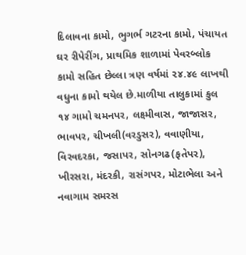દિલાવના કામો, ભુગર્ભ ગટરના કામો, પંચાયત ઘર રીપેરીંગ, પ્રાથમિક શાળામાં પેવરબ્લોક કામો સહિત છેલ્લા ત્રણ વર્ષમાં ૨૪.૪૯ લાખથી વધુના કામો થયેલ છે.માળીયા તાલુકામાં કુલ ૧૪ ગામો ચમનપર, લક્ષ્મીવાસ, જાજાસર, ભાવપર, ચીખલી(વરડુસર), વવાણીયા, વિરવદરકા, જસાપર, સોનગઢ(ફતેપર), ખીરસરા, મંદરકી, રાસંગપર, મોટાભેલા અને નવાગામ સમરસ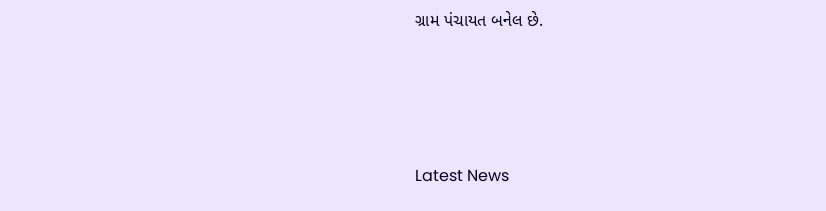ગ્રામ પંચાયત બનેલ છે.






Latest News